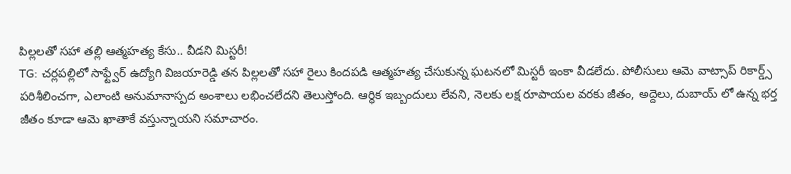పిల్లలతో సహా తల్లి ఆత్మహత్య కేసు.. వీడని మిస్టరీ!
TG: చర్లపల్లిలో సాఫ్ట్వేర్ ఉద్యోగి విజయారెడ్డి తన పిల్లలతో సహా రైలు కిందపడి ఆత్మహత్య చేసుకున్న ఘటనలో మిస్టరీ ఇంకా వీడలేదు. పోలీసులు ఆమె వాట్సాప్ రికార్డ్స్ పరిశీలించగా, ఎలాంటి అనుమానాస్పద అంశాలు లభించలేదని తెలుస్తోంది. ఆర్థిక ఇబ్బందులు లేవని, నెలకు లక్ష రూపాయల వరకు జీతం, అద్దెలు, దుబాయ్ లో ఉన్న భర్త జీతం కూడా ఆమె ఖాతాకే వస్తున్నాయని సమాచారం.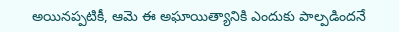అయినప్పటికీ, ఆమె ఈ అఘాయిత్యానికి ఎందుకు పాల్పడిందనే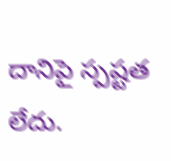దానిపై స్పష్టత లేదు.